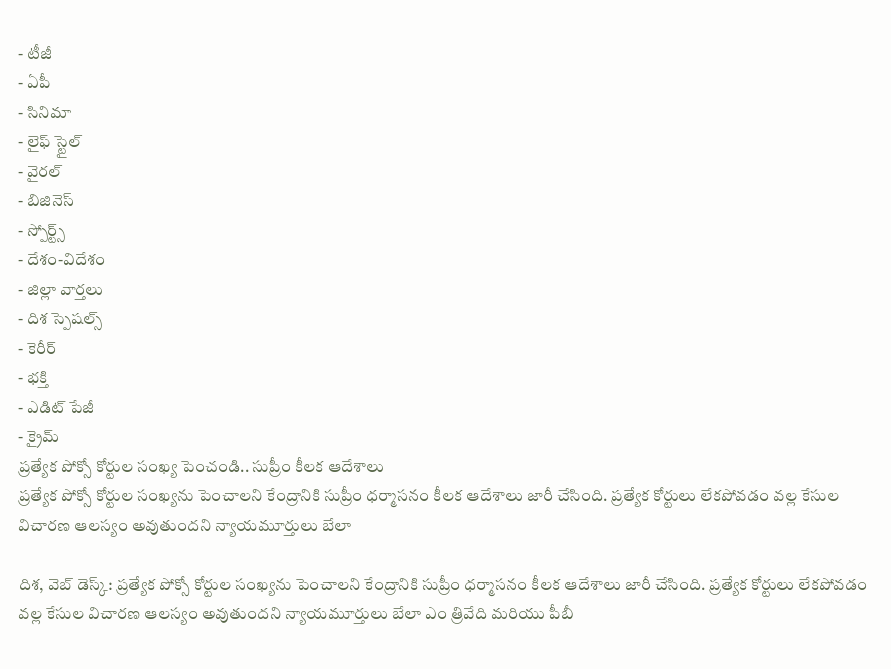- టీజీ
- ఏపీ
- సినిమా
- లైఫ్ స్టైల్
- వైరల్
- బిజినెస్
- స్పోర్ట్స్
- దేశం-విదేశం
- జిల్లా వార్తలు
- దిశ స్పెషల్స్
- కెరీర్
- భక్తి
- ఎడిట్ పేజీ
- క్రైమ్
ప్రత్యేక పోక్సో కోర్టుల సంఖ్య పెంచండి.. సుప్రీం కీలక ఆదేశాలు
ప్రత్యేక పోక్సో కోర్టుల సంఖ్యను పెంచాలని కేంద్రానికి సుప్రీం ధర్మాసనం కీలక ఆదేశాలు జారీ చేసింది. ప్రత్యేక కోర్టులు లేకపోవడం వల్ల కేసుల విచారణ ఆలస్యం అవుతుందని న్యాయమూర్తులు బేలా

దిశ, వెబ్ డెస్క్: ప్రత్యేక పోక్సో కోర్టుల సంఖ్యను పెంచాలని కేంద్రానికి సుప్రీం ధర్మాసనం కీలక ఆదేశాలు జారీ చేసింది. ప్రత్యేక కోర్టులు లేకపోవడం వల్ల కేసుల విచారణ ఆలస్యం అవుతుందని న్యాయమూర్తులు బేలా ఎం త్రివేది మరియు పీబీ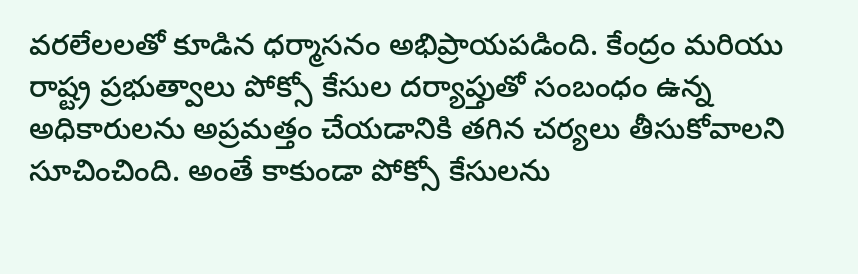వరలేలలతో కూడిన ధర్మాసనం అభిప్రాయపడింది. కేంద్రం మరియు రాష్ట్ర ప్రభుత్వాలు పోక్సో కేసుల దర్యాప్తుతో సంబంధం ఉన్న అధికారులను అప్రమత్తం చేయడానికి తగిన చర్యలు తీసుకోవాలని సూచించింది. అంతే కాకుండా పోక్సో కేసులను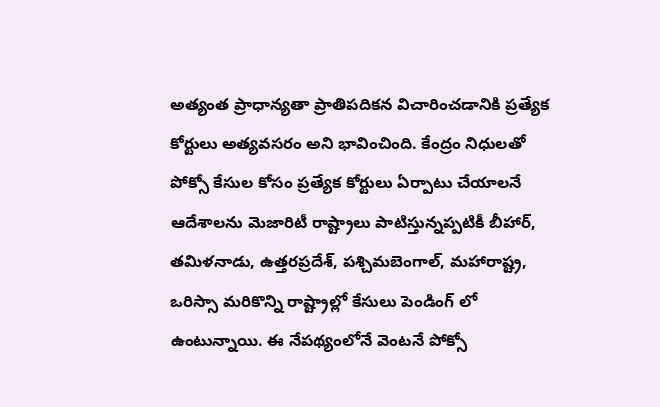అత్యంత ప్రాధాన్యతా ప్రాతిపదికన విచారించడానికి ప్రత్యేక కోర్టులు అత్యవసరం అని భావించింది. కేంద్రం నిధులతో పోక్సో కేసుల కోసం ప్రత్యేక కోర్టులు ఏర్పాటు చేయాలనే ఆదేశాలను మెజారిటీ రాష్ట్రాలు పాటిస్తున్నప్పటికీ బీహార్, తమిళనాడు, ఉత్తరప్రదేశ్, పశ్చిమబెంగాల్, మహారాష్ట్ర, ఒరిస్సా మరికొన్ని రాష్ట్రాల్లో కేసులు పెండింగ్ లో ఉంటున్నాయి. ఈ నేపథ్యంలోనే వెంటనే పోక్సో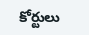కోర్టులు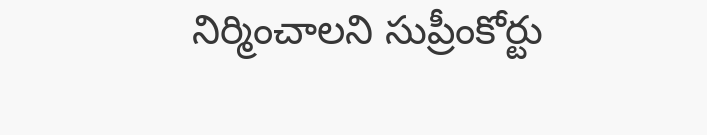నిర్మించాలని సుప్రీంకోర్టు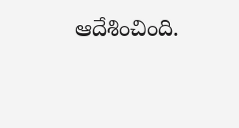ఆదేశించింది.